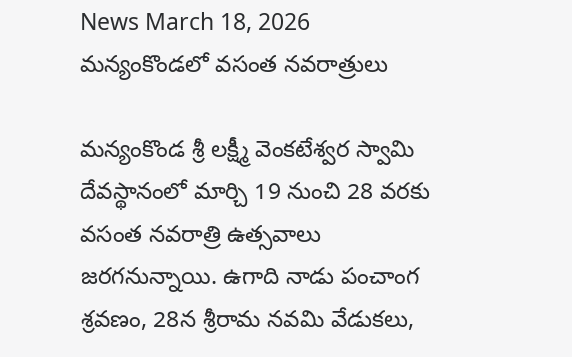News March 18, 2026
మన్యంకొండలో వసంత నవరాత్రులు

మన్యంకొండ శ్రీ లక్ష్మీ వెంకటేశ్వర స్వామి దేవస్థానంలో మార్చి 19 నుంచి 28 వరకు వసంత నవరాత్రి ఉత్సవాలు జరగనున్నాయి. ఉగాది నాడు పంచాంగ శ్రవణం, 28న శ్రీరామ నవమి వేడుకలు,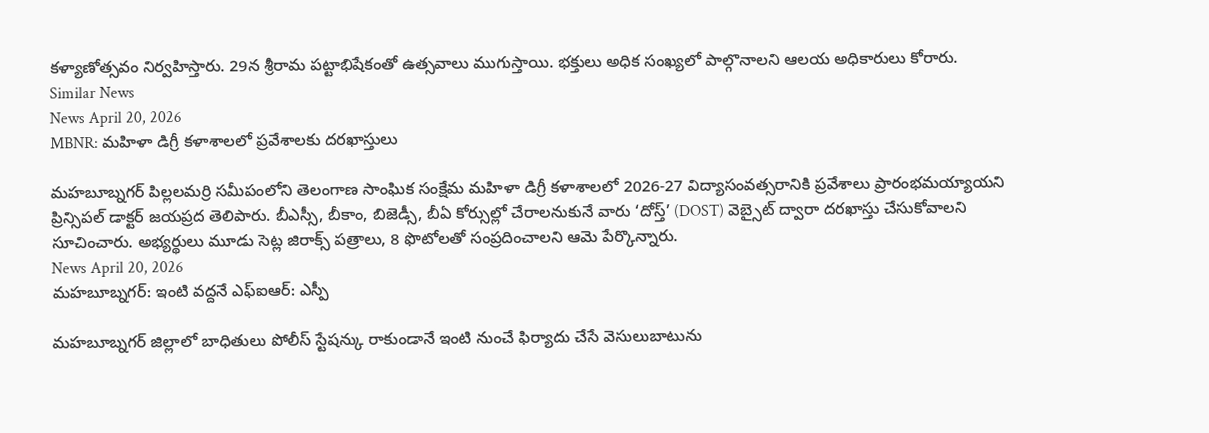కళ్యాణోత్సవం నిర్వహిస్తారు. 29న శ్రీరామ పట్టాభిషేకంతో ఉత్సవాలు ముగుస్తాయి. భక్తులు అధిక సంఖ్యలో పాల్గొనాలని ఆలయ అధికారులు కోరారు.
Similar News
News April 20, 2026
MBNR: మహిళా డిగ్రీ కళాశాలలో ప్రవేశాలకు దరఖాస్తులు

మహబూబ్నగర్ పిల్లలమర్రి సమీపంలోని తెలంగాణ సాంఘిక సంక్షేమ మహిళా డిగ్రీ కళాశాలలో 2026-27 విద్యాసంవత్సరానికి ప్రవేశాలు ప్రారంభమయ్యాయని ప్రిన్సిపల్ డాక్టర్ జయప్రద తెలిపారు. బీఎస్సీ, బీకాం, బిజెడ్సీ, బీఏ కోర్సుల్లో చేరాలనుకునే వారు ‘దోస్త్’ (DOST) వెబ్సైట్ ద్వారా దరఖాస్తు చేసుకోవాలని సూచించారు. అభ్యర్థులు మూడు సెట్ల జిరాక్స్ పత్రాలు, 8 ఫొటోలతో సంప్రదించాలని ఆమె పేర్కొన్నారు.
News April 20, 2026
మహబూబ్నగర్: ఇంటి వద్దనే ఎఫ్ఐఆర్: ఎస్పీ

మహబూబ్నగర్ జిల్లాలో బాధితులు పోలీస్ స్టేషన్కు రాకుండానే ఇంటి నుంచే ఫిర్యాదు చేసే వెసులుబాటును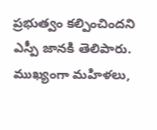ప్రభుత్వం కల్పించిందని ఎస్పీ జానకి తెలిపారు. ముఖ్యంగా మహిళలు,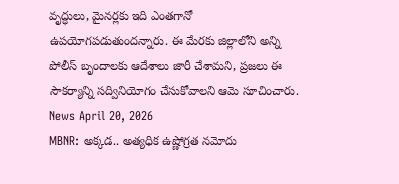వృద్ధులు, మైనర్లకు ఇది ఎంతగానో ఉపయోగపడుతుందన్నారు. ఈ మేరకు జిల్లాలోని అన్ని పోలీస్ బృందాలకు ఆదేశాలు జారీ చేశామని, ప్రజలు ఈ సౌకర్యాన్ని సద్వినియోగం చేసుకోవాలని ఆమె సూచించారు.
News April 20, 2026
MBNR: అక్కడ.. అత్యధిక ఉష్ణోగ్రత నమోదు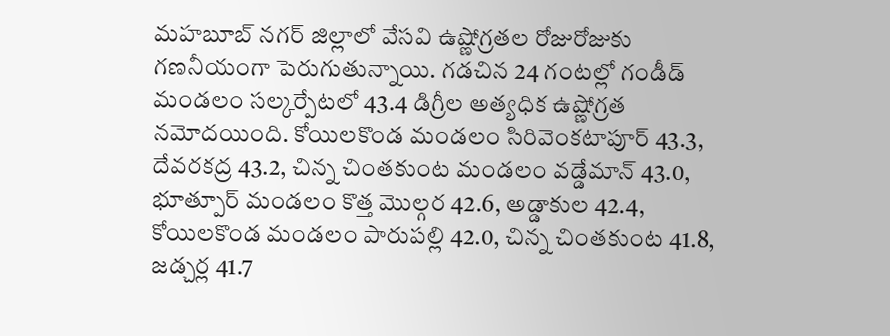మహబూబ్ నగర్ జిల్లాలో వేసవి ఉష్ణోగ్రతల రోజురోజుకు గణనీయంగా పెరుగుతున్నాయి. గడచిన 24 గంటల్లో గండీడ్ మండలం సల్కర్పేటలో 43.4 డిగ్రీల అత్యధిక ఉష్ణోగ్రత నమోదయింది. కోయిలకొండ మండలం సిరివెంకటాపూర్ 43.3, దేవరకద్ర 43.2, చిన్న చింతకుంట మండలం వడ్డేమాన్ 43.0, భూత్పూర్ మండలం కొత్త మొల్గర 42.6, అడ్డాకుల 42.4, కోయిలకొండ మండలం పారుపల్లి 42.0, చిన్న చింతకుంట 41.8, జడ్చర్ల 41.7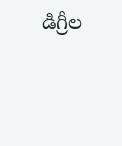డిగ్రీల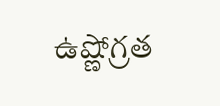ఉష్ణోగ్రత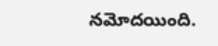నమోదయింది.